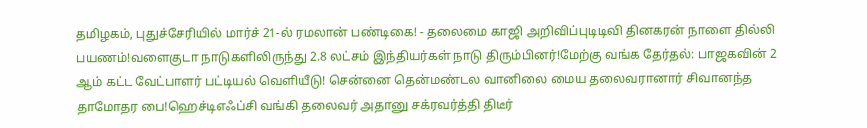தமிழகம், புதுச்சேரியில் மார்ச் 21-ல் ரமலான் பண்டிகை! - தலைமை காஜி அறிவிப்புடிடிவி தினகரன் நாளை தில்லி பயணம்!வளைகுடா நாடுகளிலிருந்து 2.8 லட்சம் இந்தியர்கள் நாடு திரும்பினர்!மேற்கு வங்க தேர்தல்: பாஜகவின் 2 ஆம் கட்ட வேட்பாளர் பட்டியல் வெளியீடு! சென்னை தென்மண்டல வானிலை மைய தலைவரானார் சிவானந்த தாமோதர பை!ஹெச்டிஎஃப்சி வங்கி தலைவர் அதானு சக்ரவர்த்தி திடீர்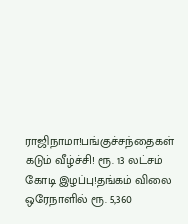ராஜிநாமா!பங்குச்சந்தைகள் கடும் வீழ்ச்சி! ரூ. 13 லட்சம் கோடி இழப்பு!தங்கம் விலை ஒரேநாளில் ரூ. 5,360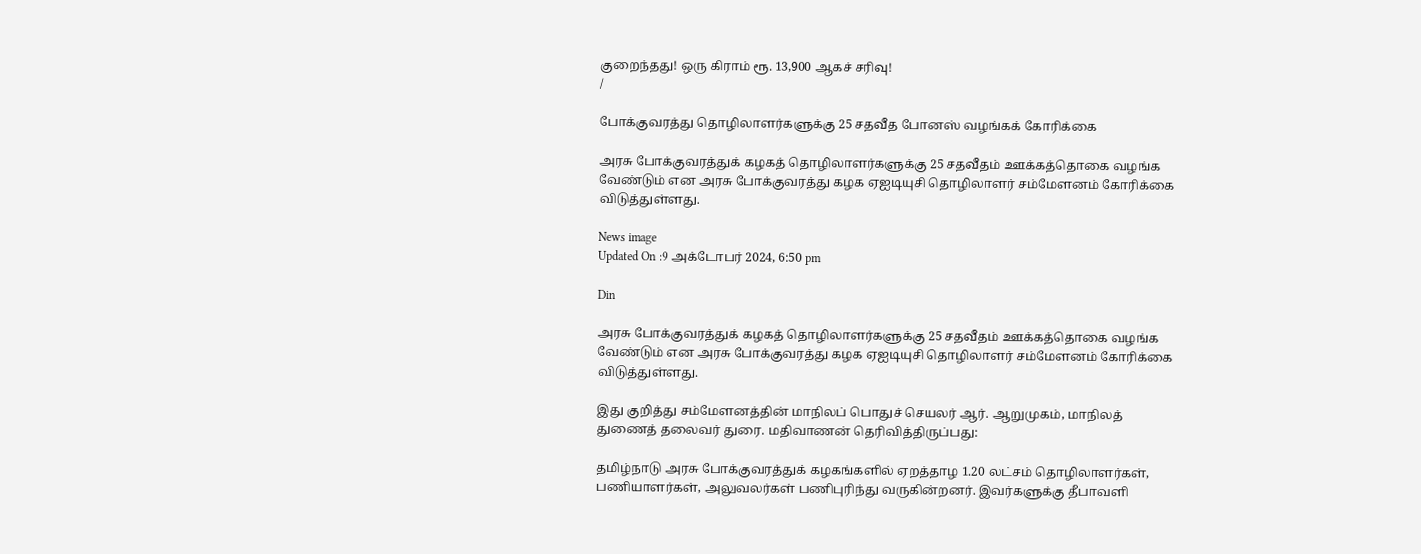குறைந்தது! ஒரு கிராம் ரூ. 13,900 ஆகச் சரிவு!
/

போக்குவரத்து தொழிலாளர்களுக்கு 25 சதவீத போனஸ் வழங்கக் கோரிக்கை

அரசு போக்குவரத்துக் கழகத் தொழிலாளர்களுக்கு 25 சதவீதம் ஊக்கத்தொகை வழங்க வேண்டும் என அரசு போக்குவரத்து கழக ஏஐடியுசி தொழிலாளர் சம்மேளனம் கோரிக்கை விடுத்துள்ளது.

News image
Updated On :9 அக்டோபர் 2024, 6:50 pm

Din

அரசு போக்குவரத்துக் கழகத் தொழிலாளர்களுக்கு 25 சதவீதம் ஊக்கத்தொகை வழங்க வேண்டும் என அரசு போக்குவரத்து கழக ஏஐடியுசி தொழிலாளர் சம்மேளனம் கோரிக்கை விடுத்துள்ளது.

இது குறித்து சம்மேளனத்தின் மாநிலப் பொதுச் செயலர் ஆர். ஆறுமுகம், மாநிலத் துணைத் தலைவர் துரை. மதிவாணன் தெரிவித்திருப்பது:

தமிழ்நாடு அரசு போக்குவரத்துக் கழகங்களில் ஏறத்தாழ 1.20 லட்சம் தொழிலாளர்கள், பணியாளர்கள், அலுவலர்கள் பணிபுரிந்து வருகின்றனர். இவர்களுக்கு தீபாவளி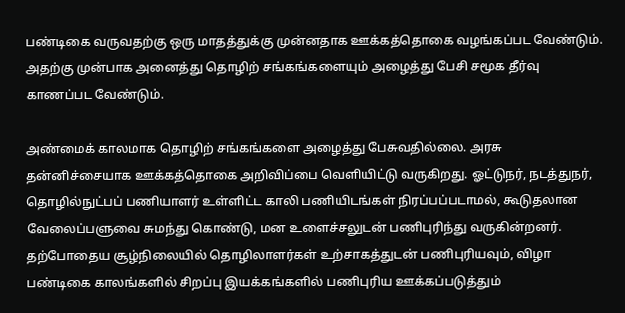பண்டிகை வருவதற்கு ஒரு மாதத்துக்கு முன்னதாக ஊக்கத்தொகை வழங்கப்பட வேண்டும். அதற்கு முன்பாக அனைத்து தொழிற் சங்கங்களையும் அழைத்து பேசி சமூக தீர்வு காணப்பட வேண்டும்.

அண்மைக் காலமாக தொழிற் சங்கங்களை அழைத்து பேசுவதில்லை. அரசு தன்னிச்சையாக ஊக்கத்தொகை அறிவிப்பை வெளியிட்டு வருகிறது. ஓட்டுநர், நடத்துநர், தொழில்நுட்பப் பணியாளர் உள்ளிட்ட காலி பணியிடங்கள் நிரப்பப்படாமல், கூடுதலான வேலைப்பளுவை சுமந்து கொண்டு, மன உளைச்சலுடன் பணிபுரிந்து வருகின்றனர். தற்போதைய சூழ்நிலையில் தொழிலாளர்கள் உற்சாகத்துடன் பணிபுரியவும், விழா பண்டிகை காலங்களில் சிறப்பு இயக்கங்களில் பணிபுரிய ஊக்கப்படுத்தும்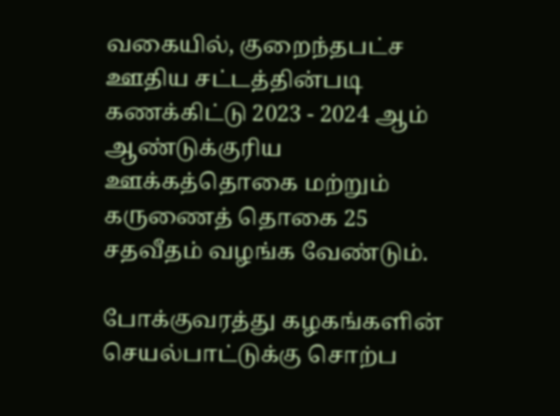வகையில், குறைந்தபட்ச ஊதிய சட்டத்தின்படி கணக்கிட்டு 2023 - 2024 ஆம் ஆண்டுக்குரிய ஊக்கத்தொகை மற்றும் கருணைத் தொகை 25 சதவீதம் வழங்க வேண்டும்.

போக்குவரத்து கழகங்களின் செயல்பாட்டுக்கு சொற்ப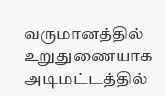வருமானத்தில் உறுதுணையாக அடிமட்டத்தில்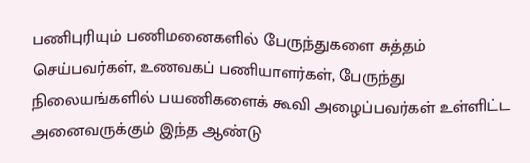பணிபுரியும் பணிமனைகளில் பேருந்துகளை சுத்தம் செய்பவர்கள், உணவகப் பணியாளர்கள், பேருந்து நிலையங்களில் பயணிகளைக் கூவி அழைப்பவர்கள் உள்ளிட்ட அனைவருக்கும் இந்த ஆண்டு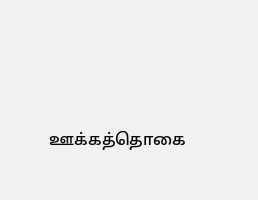ஊக்கத்தொகை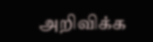அறிவிக்க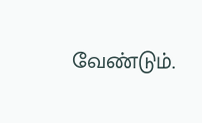வேண்டும்.